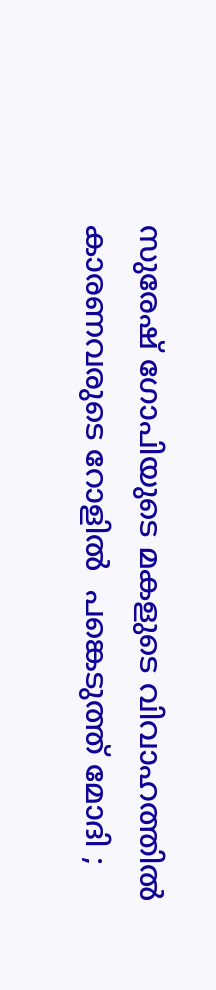സുരേഷ് ഗോപിയുടെ മകളുടെ വിവാഹത്തില്‍ കാരണവരുടെ റോളില്‍  പങ്കെടുത്ത് മോദി ;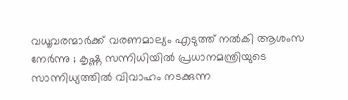വധൂവരന്മാര്‍ക്ക് വരണമാല്യം എടുത്ത് നല്‍കി ആശംസ നേര്‍ന്നു ; കൃഷ്ണ സന്നിധിയില്‍ പ്രധാനമന്ത്രിയുടെ സാന്നിധ്യത്തില്‍ വിവാഹം നടക്കുന്ന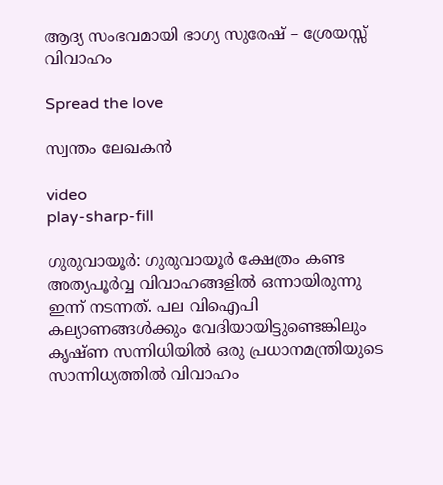ആദ്യ സംഭവമായി ഭാഗ്യ സുരേഷ് – ശ്രേയസ്സ് വിവാഹം

Spread the love

സ്വന്തം ലേഖകൻ

video
play-sharp-fill

ഗുരുവായൂര്‍: ഗുരുവായൂര്‍ ക്ഷേത്രം കണ്ട അത്യപൂര്‍വ്വ വിവാഹങ്ങളില്‍ ഒന്നായിരുന്നു ഇന്ന് നടന്നത്. പല വിഐപി കല്യാണങ്ങള്‍ക്കും വേദിയായിട്ടുണ്ടെങ്കിലും കൃഷ്ണ സന്നിധിയില്‍ ഒരു പ്രധാനമന്ത്രിയുടെ സാന്നിധ്യത്തില്‍ വിവാഹം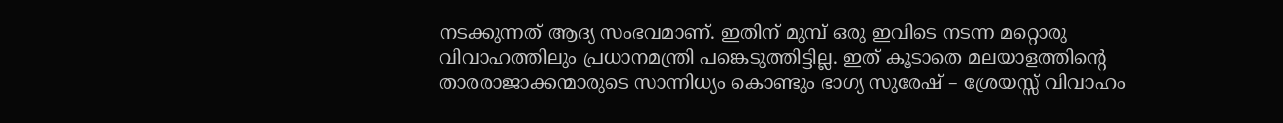നടക്കുന്നത് ആദ്യ സംഭവമാണ്. ഇതിന് മുമ്പ് ഒരു ഇവിടെ നടന്ന മറ്റൊരു വിവാഹത്തിലും പ്രധാനമന്ത്രി പങ്കെടുത്തിട്ടില്ല. ഇത് കൂടാതെ മലയാളത്തിന്റെ താരരാജാക്കന്മാരുടെ സാന്നിധ്യം കൊണ്ടും ഭാഗ്യ സുരേഷ് – ശ്രേയസ്സ് വിവാഹം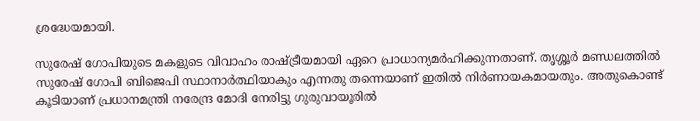ശ്രദ്ധേയമായി.

സുരേഷ് ഗോപിയുടെ മകളുടെ വിവാഹം രാഷ്ട്രീയമായി ഏറെ പ്രാധാന്യമര്‍ഹിക്കുന്നതാണ്. തൃശ്ശൂര്‍ മണ്ഡലത്തില്‍ സുരേഷ് ഗോപി ബിജെപി സ്ഥാനാര്‍ത്ഥിയാകും എന്നതു തന്നെയാണ് ഇതില്‍ നിര്‍ണായകമായതും. അതുകൊണ്ട് കൂടിയാണ് പ്രധാനമന്ത്രി നരേന്ദ്ര മോദി നേരിട്ടു ഗുരുവായൂരില്‍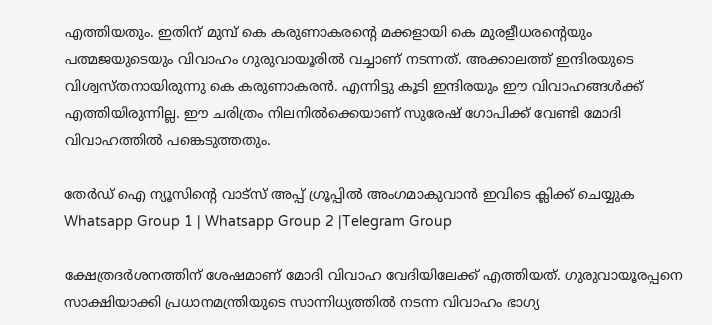എത്തിയതും. ഇതിന് മുമ്പ് കെ കരുണാകരന്റെ മക്കളായി കെ മുരളീധരന്റെയും പത്മജയുടെയും വിവാഹം ഗുരുവായൂരില്‍ വച്ചാണ് നടന്നത്. അക്കാലത്ത് ഇന്ദിരയുടെ വിശ്വസ്തനായിരുന്നു കെ കരുണാകരൻ. എന്നിട്ടു കൂടി ഇന്ദിരയും ഈ വിവാഹങ്ങള്‍ക്ക് എത്തിയിരുന്നില്ല. ഈ ചരിത്രം നിലനില്‍ക്കെയാണ് സുരേഷ് ഗോപിക്ക് വേണ്ടി മോദി വിവാഹത്തില്‍ പങ്കെടുത്തതും.

തേർഡ് ഐ ന്യൂസിന്റെ വാട്സ് അപ്പ് ഗ്രൂപ്പിൽ അംഗമാകുവാൻ ഇവിടെ ക്ലിക്ക് ചെയ്യുക
Whatsapp Group 1 | Whatsapp Group 2 |Telegram Group

ക്ഷേത്രദര്‍ശനത്തിന് ശേഷമാണ് മോദി വിവാഹ വേദിയിലേക്ക് എത്തിയത്. ഗുരുവായൂരപ്പനെ സാക്ഷിയാക്കി പ്രധാനമന്ത്രിയുടെ സാന്നിധ്യത്തില്‍ നടന്ന വിവാഹം ഭാഗ്യ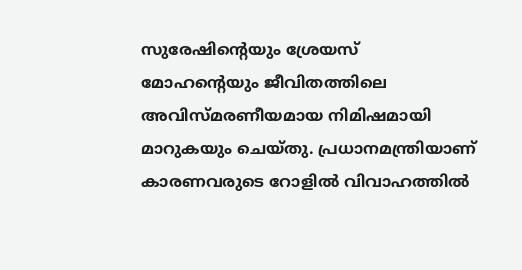സുരേഷിന്റെയും ശ്രേയസ് മോഹന്റെയും ജീവിതത്തിലെ അവിസ്മരണീയമായ നിമിഷമായി മാറുകയും ചെയ്തു. പ്രധാനമന്ത്രിയാണ് കാരണവരുടെ റോളില്‍ വിവാഹത്തില്‍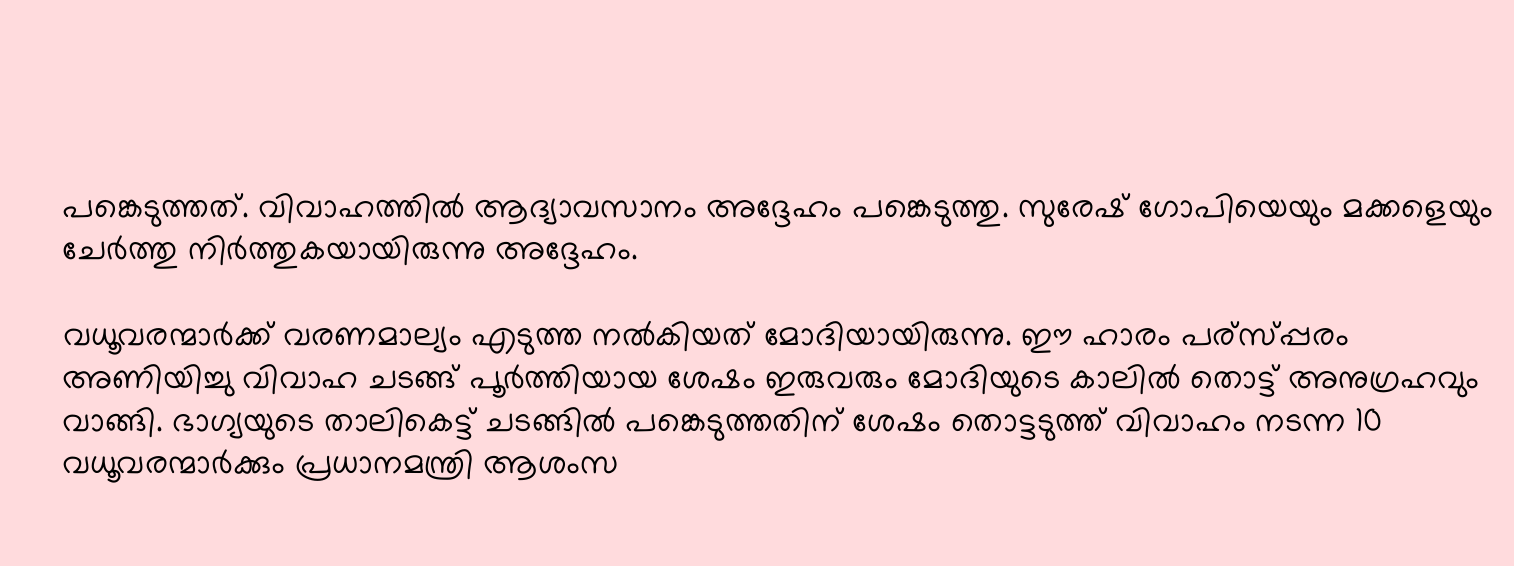പങ്കെടുത്തത്. വിവാഹത്തില്‍ ആദ്യാവസാനം അദ്ദേഹം പങ്കെടുത്തു. സുരേഷ് ഗോപിയെയും മക്കളെയും ചേര്‍ത്തു നിര്‍ത്തുകയായിരുന്നു അദ്ദേഹം.

വധൂവരന്മാര്‍ക്ക് വരണമാല്യം എടുത്ത നല്‍കിയത് മോദിയായിരുന്നു. ഈ ഹാരം പര്‌സ്പ്പരം അണിയിച്ചു വിവാഹ ചടങ്ങ് പൂര്‍ത്തിയായ ശേഷം ഇരുവരും മോദിയുടെ കാലില്‍ തൊട്ട് അനുഗ്രഹവും വാങ്ങി. ഭാഗ്യയുടെ താലികെട്ട് ചടങ്ങില്‍ പങ്കെടുത്തതിന് ശേഷം തൊട്ടടുത്ത് വിവാഹം നടന്ന 10 വധൂവരന്മാര്‍ക്കും പ്രധാനമന്ത്രി ആശംസ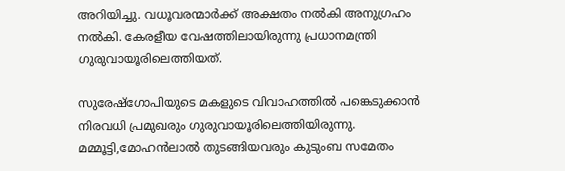അറിയിച്ചു. വധൂവരന്മാര്‍ക്ക് അക്ഷതം നല്‍കി അനുഗ്രഹം നല്‍കി. കേരളീയ വേഷത്തിലായിരുന്നു പ്രധാനമന്ത്രി ഗുരുവായൂരിലെത്തിയത്.

സുരേഷ്‌ഗോപിയുടെ മകളുടെ വിവാഹത്തില്‍ പങ്കെടുക്കാൻ നിരവധി പ്രമുഖരും ഗുരുവായൂരിലെത്തിയിരുന്നു. മമ്മൂട്ടി,മോഹൻലാല്‍ തുടങ്ങിയവരും കുടുംബ സമേതം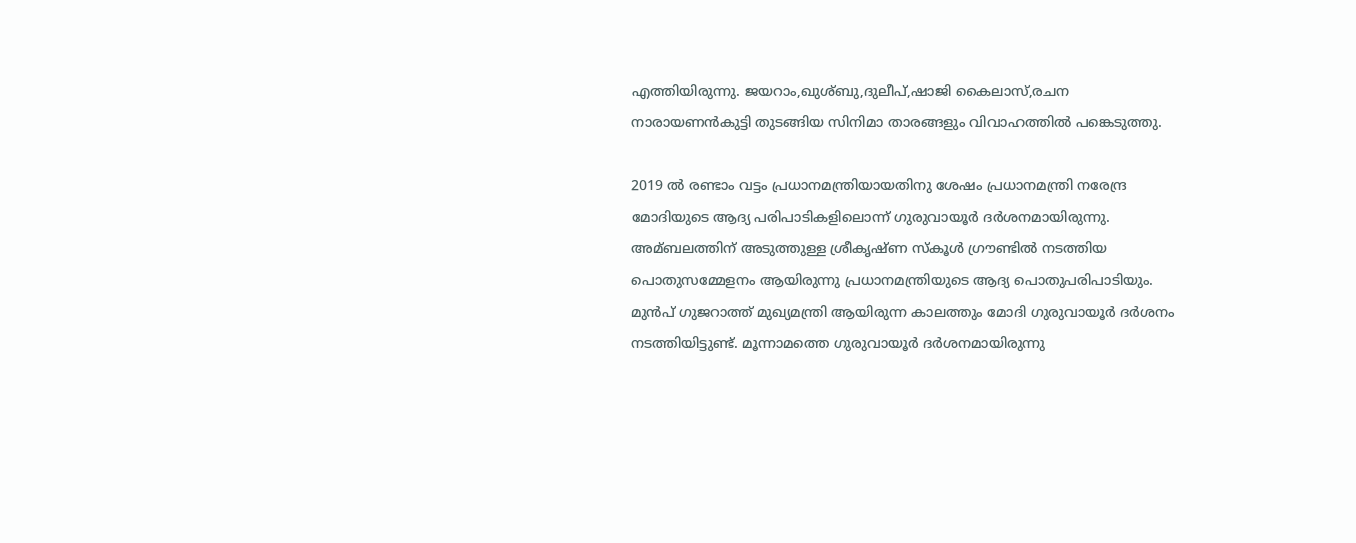എത്തിയിരുന്നു. ജയറാം,ഖുശ്‌ബു,ദുലീപ്,ഷാജി കൈലാസ്,രചന നാരായണൻകുട്ടി തുടങ്ങിയ സിനിമാ താരങ്ങളും വിവാഹത്തില്‍ പങ്കെടുത്തു.

2019 ല്‍ രണ്ടാം വട്ടം പ്രധാനമന്ത്രിയായതിനു ശേഷം പ്രധാനമന്ത്രി നരേന്ദ്ര മോദിയുടെ ആദ്യ പരിപാടികളിലൊന്ന് ഗുരുവായൂര്‍ ദര്‍ശനമായിരുന്നു. അമ്ബലത്തിന് അടുത്തുള്ള ശ്രീകൃഷ്ണ സ്‌കൂള്‍ ഗ്രൗണ്ടില്‍ നടത്തിയ പൊതുസമ്മേളനം ആയിരുന്നു പ്രധാനമന്ത്രിയുടെ ആദ്യ പൊതുപരിപാടിയും. മുൻപ് ഗുജറാത്ത് മുഖ്യമന്ത്രി ആയിരുന്ന കാലത്തും മോദി ഗുരുവായൂര്‍ ദര്‍ശനം നടത്തിയിട്ടുണ്ട്. മൂന്നാമത്തെ ഗുരുവായൂര്‍ ദര്‍ശനമായിരുന്നു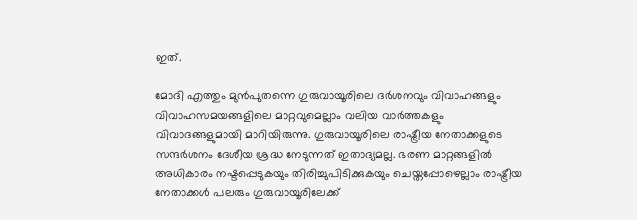ഇത്.

മോദി എത്തും മുൻപുതന്നെ ഗുരുവായൂരിലെ ദര്‍ശനവും വിവാഹങ്ങളും വിവാഹസമയങ്ങളിലെ മാറ്റവുമെല്ലാം വലിയ വാര്‍ത്തകളും വിവാദങ്ങളുമായി മാറിയിരുന്നു. ഗുരുവായൂരിലെ രാഷ്ട്രീയ നേതാക്കളുടെ സന്ദര്‍ശനം ദേശീയ ശ്രദ്ധ നേടുന്നത് ഇതാദ്യമല്ല. ഭരണ മാറ്റങ്ങളില്‍ അധികാരം നഷ്ടപ്പെടുകയും തിരിച്ചുപിടിക്കുകയും ചെയ്തപ്പോഴെല്ലാം രാഷ്ട്രീയ നേതാക്കള്‍ പലരും ഗുരുവായൂരിലേക്ക്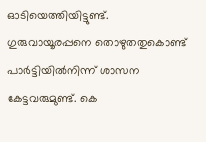ഓടിയെത്തിയിട്ടുണ്ട്. ഗുരുവായൂരപ്പനെ തൊഴുതതുകൊണ്ട് പാര്‍ട്ടിയില്‍നിന്ന് ശാസന കേട്ടവരുമുണ്ട്. കെ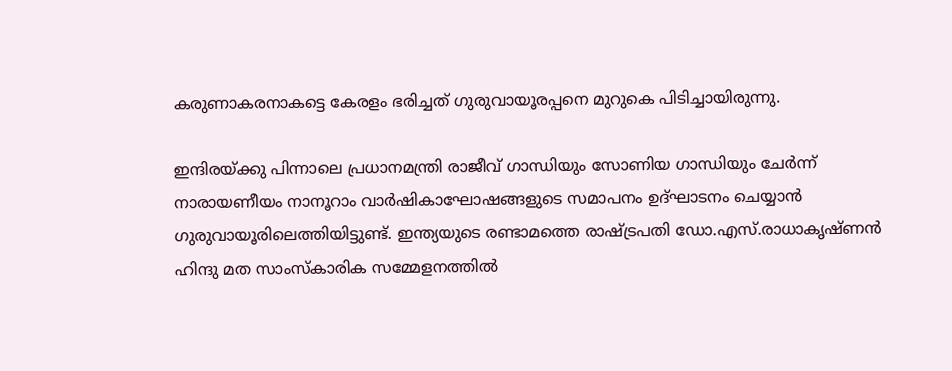കരുണാകരനാകട്ടെ കേരളം ഭരിച്ചത് ഗുരുവായൂരപ്പനെ മുറുകെ പിടിച്ചായിരുന്നു.

ഇന്ദിരയ്ക്കു പിന്നാലെ പ്രധാനമന്ത്രി രാജീവ് ഗാന്ധിയും സോണിയ ഗാന്ധിയും ചേര്‍ന്ന് നാരായണീയം നാനൂറാം വാര്‍ഷികാഘോഷങ്ങളുടെ സമാപനം ഉദ്ഘാടനം ചെയ്യാൻ ഗുരുവായൂരിലെത്തിയിട്ടുണ്ട്. ഇന്ത്യയുടെ രണ്ടാമത്തെ രാഷ്ട്രപതി ഡോ.എസ്.രാധാകൃഷ്ണൻ ഹിന്ദു മത സാംസ്‌കാരിക സമ്മേളനത്തില്‍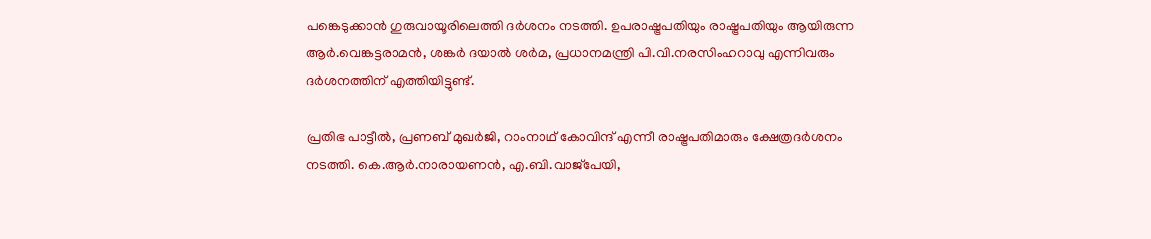പങ്കെടുക്കാൻ ഗുരുവായൂരിലെത്തി ദര്‍ശനം നടത്തി. ഉപരാഷ്ട്രപതിയും രാഷ്ട്രപതിയും ആയിരുന്ന ആര്‍.വെങ്കട്ടരാമൻ, ശങ്കര്‍ ദയാല്‍ ശര്‍മ, പ്രധാനമന്ത്രി പി.വി.നരസിംഹറാവു എന്നിവരും ദര്‍ശനത്തിന് എത്തിയിട്ടുണ്ട്.

പ്രതിഭ പാട്ടീല്‍, പ്രണബ് മുഖര്‍ജി, റാംനാഥ് കോവിന്ദ് എന്നീ രാഷ്ട്രപതിമാരും ക്ഷേത്രദര്‍ശനം നടത്തി. കെ.ആര്‍.നാരായണൻ, എ.ബി.വാജ്‌പേയി,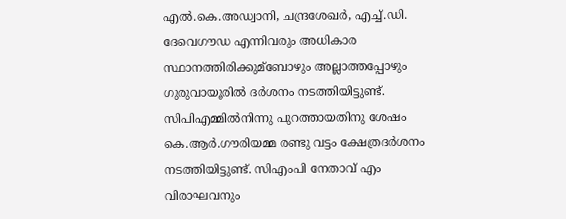എല്‍.കെ.അഡ്വാനി, ചന്ദ്രശേഖര്‍, എച്ച്‌.ഡി. ദേവെഗൗഡ എന്നിവരും അധികാര സ്ഥാനത്തിരിക്കുമ്ബോഴും അല്ലാത്തപ്പോഴും ഗുരുവായൂരില്‍ ദര്‍ശനം നടത്തിയിട്ടുണ്ട്. സിപിഎമ്മില്‍നിന്നു പുറത്തായതിനു ശേഷം കെ.ആര്‍.ഗൗരിയമ്മ രണ്ടു വട്ടം ക്ഷേത്രദര്‍ശനം നടത്തിയിട്ടുണ്ട്. സിഎംപി നേതാവ് എം വിരാഘവനും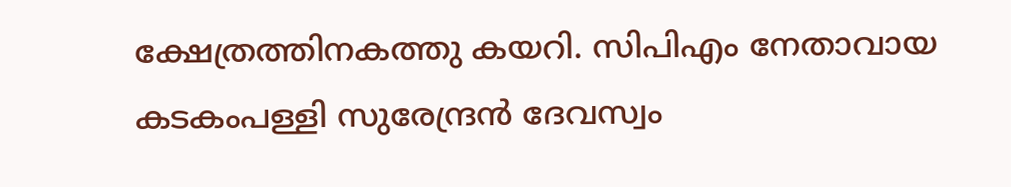ക്ഷേത്രത്തിനകത്തു കയറി. സിപിഎം നേതാവായ കടകംപള്ളി സുരേന്ദ്രൻ ദേവസ്വം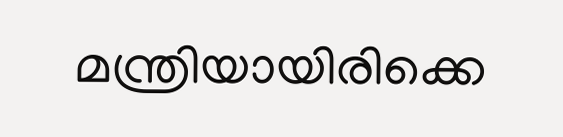മന്ത്രിയായിരിക്കെ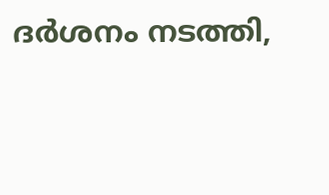ദര്‍ശനം നടത്തി,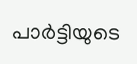പാര്‍ട്ടിയുടെ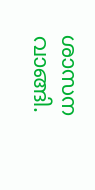ശാസന വാങ്ങി.